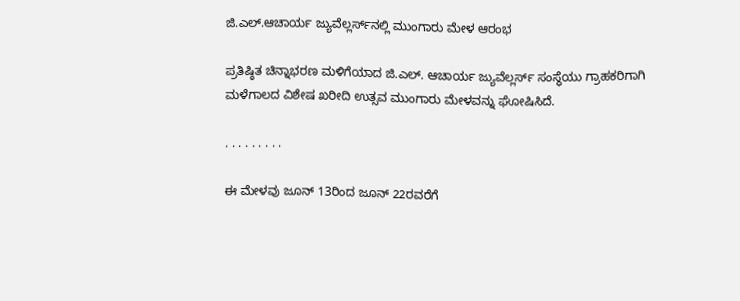ಜಿ.ಎಲ್.ಆಚಾರ್ಯ ಜ್ಯುವೆಲ್ಲರ್ಸ್‌ನಲ್ಲಿ ಮುಂಗಾರು ಮೇಳ ಆರಂಭ

ಪ್ರತಿಷ್ಠಿತ ಚಿನ್ನಾಭರಣ ಮಳಿಗೆಯಾದ ಜಿ.ಎಲ್. ಆಚಾರ್ಯ ಜ್ಯುವೆಲ್ಲರ್ಸ್ ಸಂಸ್ಥೆಯು ಗ್ರಾಹಕರಿಗಾಗಿ ಮಳೆಗಾಲದ ವಿಶೇಷ ಖರೀದಿ ಉತ್ಸವ ಮುಂಗಾರು ಮೇಳವನ್ನು ಘೋಷಿಸಿದೆ.

. . . . . . . . .

ಈ ಮೇಳವು ಜೂನ್ 13ರಿಂದ ಜೂನ್ 22ರವರೆಗೆ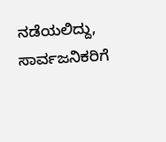ನಡೆಯಲಿದ್ದು, ಸಾರ್ವಜನಿಕರಿಗೆ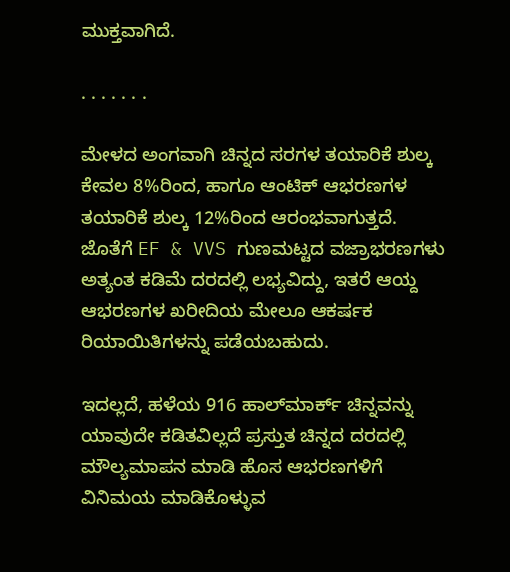ಮುಕ್ತವಾಗಿದೆ.

. . . . . . .

ಮೇಳದ ಅಂಗವಾಗಿ ಚಿನ್ನದ ಸರಗಳ ತಯಾರಿಕೆ ಶುಲ್ಕ ಕೇವಲ 8%ರಿಂದ, ಹಾಗೂ ಆಂಟಿಕ್ ಆಭರಣಗಳ ತಯಾರಿಕೆ ಶುಲ್ಕ 12%ರಿಂದ ಆರಂಭವಾಗುತ್ತದೆ. ಜೊತೆಗೆ EF & VVS ಗುಣಮಟ್ಟದ ವಜ್ರಾಭರಣಗಳು ಅತ್ಯಂತ ಕಡಿಮೆ ದರದಲ್ಲಿ ಲಭ್ಯವಿದ್ದು, ಇತರೆ ಆಯ್ದ ಆಭರಣಗಳ ಖರೀದಿಯ ಮೇಲೂ ಆಕರ್ಷಕ ರಿಯಾಯಿತಿಗಳನ್ನು ಪಡೆಯಬಹುದು.

ಇದಲ್ಲದೆ, ಹಳೆಯ 916 ಹಾಲ್‌ಮಾರ್ಕ್ ಚಿನ್ನವನ್ನು ಯಾವುದೇ ಕಡಿತವಿಲ್ಲದೆ ಪ್ರಸ್ತುತ ಚಿನ್ನದ ದರದಲ್ಲಿ ಮೌಲ್ಯಮಾಪನ ಮಾಡಿ ಹೊಸ ಆಭರಣಗಳಿಗೆ ವಿನಿಮಯ ಮಾಡಿಕೊಳ್ಳುವ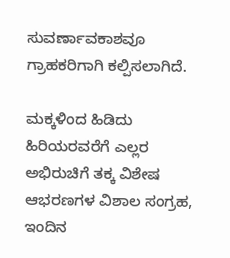ಸುವರ್ಣಾವಕಾಶವೂ ಗ್ರಾಹಕರಿಗಾಗಿ ಕಲ್ಪಿಸಲಾಗಿದೆ.

ಮಕ್ಕಳಿಂದ ಹಿಡಿದು ಹಿರಿಯರವರೆಗೆ ಎಲ್ಲರ ಅಭಿರುಚಿಗೆ ತಕ್ಕ ವಿಶೇಷ ಆಭರಣಗಳ ವಿಶಾಲ ಸಂಗ್ರಹ, ಇಂದಿನ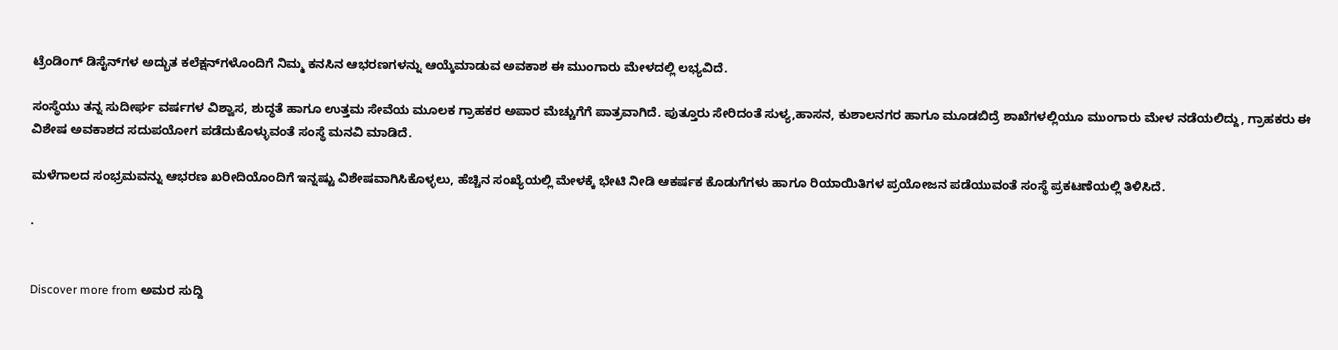ಟ್ರೆಂಡಿಂಗ್ ಡಿಸೈನ್‌ಗಳ ಅದ್ಭುತ ಕಲೆಕ್ಷನ್‌ಗಳೊಂದಿಗೆ ನಿಮ್ಮ ಕನಸಿನ ಆಭರಣಗಳನ್ನು ಆಯ್ಕೆಮಾಡುವ ಅವಕಾಶ ಈ ಮುಂಗಾರು ಮೇಳದಲ್ಲಿ ಲಭ್ಯವಿದೆ.

ಸಂಸ್ಥೆಯು ತನ್ನ ಸುದೀರ್ಘ ವರ್ಷಗಳ ವಿಶ್ವಾಸ, ಶುದ್ಧತೆ ಹಾಗೂ ಉತ್ತಮ ಸೇವೆಯ ಮೂಲಕ ಗ್ರಾಹಕರ ಅಪಾರ ಮೆಚ್ಚುಗೆಗೆ ಪಾತ್ರವಾಗಿದೆ. ಪುತ್ತೂರು ಸೇರಿದಂತೆ ಸುಳ್ಯ,ಹಾಸನ, ಕುಶಾಲನಗರ ಹಾಗೂ ಮೂಡಬಿದ್ರೆ ಶಾಖೆಗಳಲ್ಲಿಯೂ ಮುಂಗಾರು ಮೇಳ ನಡೆಯಲಿದ್ದು, ಗ್ರಾಹಕರು ಈ ವಿಶೇಷ ಅವಕಾಶದ ಸದುಪಯೋಗ ಪಡೆದುಕೊಳ್ಳುವಂತೆ ಸಂಸ್ಥೆ ಮನವಿ ಮಾಡಿದೆ.

ಮಳೆಗಾಲದ ಸಂಭ್ರಮವನ್ನು ಆಭರಣ ಖರೀದಿಯೊಂದಿಗೆ ಇನ್ನಷ್ಟು ವಿಶೇಷವಾಗಿಸಿಕೊಳ್ಳಲು, ಹೆಚ್ಚಿನ ಸಂಖ್ಯೆಯಲ್ಲಿ ಮೇಳಕ್ಕೆ ಭೇಟಿ ನೀಡಿ ಆಕರ್ಷಕ ಕೊಡುಗೆಗಳು ಹಾಗೂ ರಿಯಾಯಿತಿಗಳ ಪ್ರಯೋಜನ ಪಡೆಯುವಂತೆ ಸಂಸ್ಥೆ ಪ್ರಕಟಣೆಯಲ್ಲಿ ತಿಳಿಸಿದೆ.

.


Discover more from ಅಮರ ಸುದ್ದಿ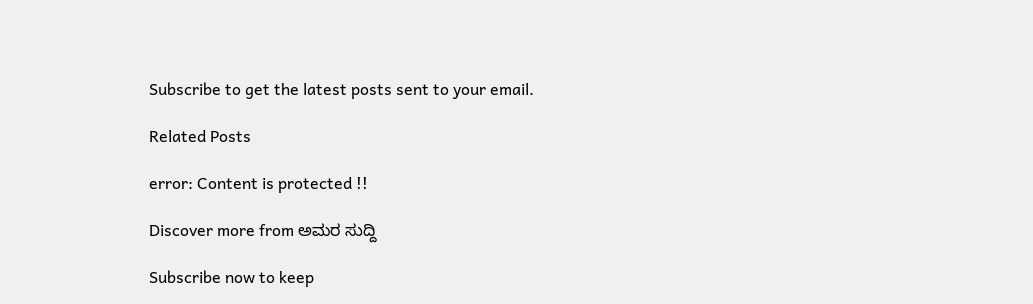Subscribe to get the latest posts sent to your email.

Related Posts

error: Content is protected !!

Discover more from ಅಮರ ಸುದ್ದಿ

Subscribe now to keep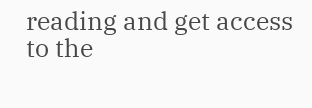reading and get access to the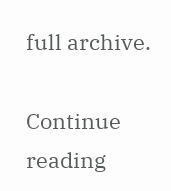full archive.

Continue reading